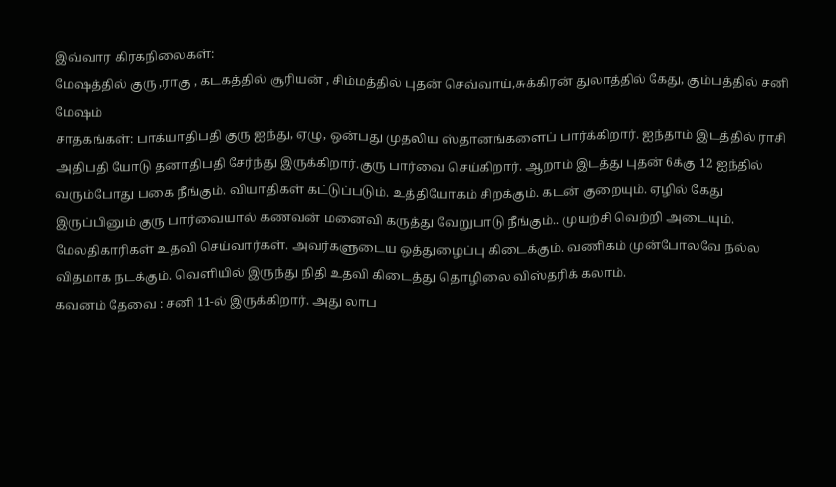இவ்வார கிரகநிலைகள்:
மேஷத்தில் குரு ,ராகு , கடகத்தில் சூரியன் , சிம்மத்தில் புதன் செவ்வாய்,சுக்கிரன் துலாத்தில் கேது, கும்பத்தில் சனி
மேஷம்
சாதகங்கள்: பாக்யாதிபதி குரு ஐந்து, ஏழு, ஒன்பது முதலிய ஸ்தானங்களைப் பார்க்கிறார். ஐந்தாம் இடத்தில் ராசி அதிபதி யோடு தனாதிபதி சேர்ந்து இருக்கிறார்.குரு பார்வை செய்கிறார். ஆறாம் இடத்து புதன் 6க்கு 12 ஐந்தில் வரும்போது பகை நீங்கும். வியாதிகள் கட்டுப்படும். உத்தியோகம் சிறக்கும். கடன் குறையும். ஏழில் கேது இருப்பினும் குரு பார்வையால் கணவன் மனைவி கருத்து வேறுபாடு நீங்கும்.. முயற்சி வெற்றி அடையும். மேலதிகாரிகள் உதவி செய்வார்கள். அவர்களுடைய ஒத்துழைப்பு கிடைக்கும். வணிகம் முன்போலவே நல்ல விதமாக நடக்கும். வெளியில் இருந்து நிதி உதவி கிடைத்து தொழிலை விஸ்தரிக் கலாம்.
கவனம் தேவை : சனி 11-ல் இருக்கிறார். அது லாப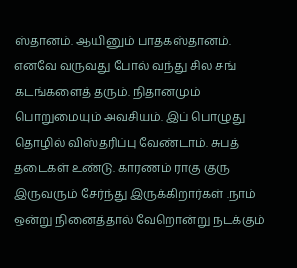ஸ்தானம். ஆயினும் பாதகஸ்தானம். எனவே வருவது போல் வந்து சில சங் கடங்களைத் தரும். நிதானமும் பொறுமையும் அவசியம். இப் பொழுது தொழில் விஸ்தரிப்பு வேண்டாம். சுபத் தடைகள் உண்டு. காரணம் ராகு குரு இருவரும் சேர்ந்து இருக்கிறார்கள் .நாம் ஒன்று நினைத்தால் வேறொன்று நடக்கும்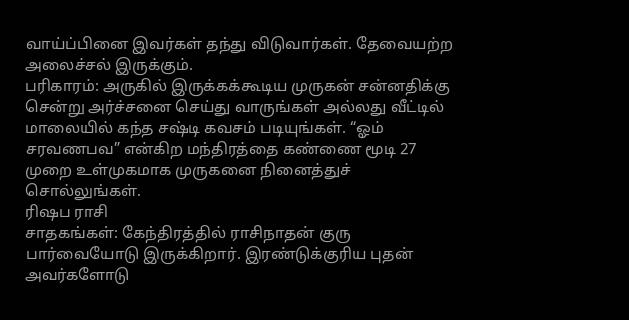வாய்ப்பினை இவர்கள் தந்து விடுவார்கள். தேவையற்ற அலைச்சல் இருக்கும்.
பரிகாரம்: அருகில் இருக்கக்கூடிய முருகன் சன்னதிக்கு சென்று அர்ச்சனை செய்து வாருங்கள் அல்லது வீட்டில் மாலையில் கந்த சஷ்டி கவசம் படியுங்கள். “ஓம் சரவணபவ” என்கிற மந்திரத்தை கண்ணை மூடி 27 முறை உள்முகமாக முருகனை நினைத்துச் சொல்லுங்கள்.
ரிஷப ராசி
சாதகங்கள்: கேந்திரத்தில் ராசிநாதன் குரு பார்வையோடு இருக்கிறார். இரண்டுக்குரிய புதன் அவர்களோடு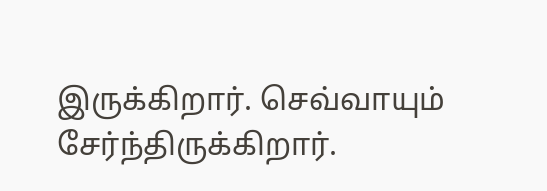இருக்கிறார். செவ்வாயும் சேர்ந்திருக்கிறார்.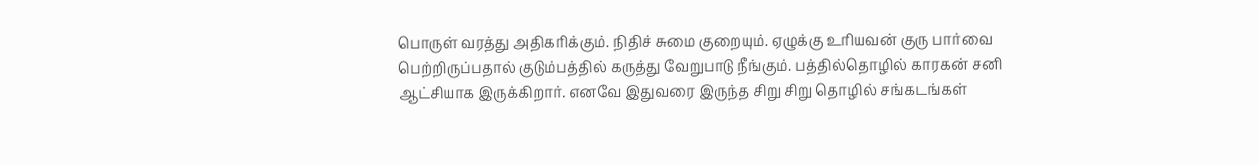பொருள் வரத்து அதிகரிக்கும். நிதிச் சுமை குறையும். ஏழுக்கு உரியவன் குரு பார்வை பெற்றிருப்பதால் குடும்பத்தில் கருத்து வேறுபாடு நீங்கும். பத்தில்தொழில் காரகன் சனி ஆட்சியாக இருக்கிறார். எனவே இதுவரை இருந்த சிறு சிறு தொழில் சங்கடங்கள்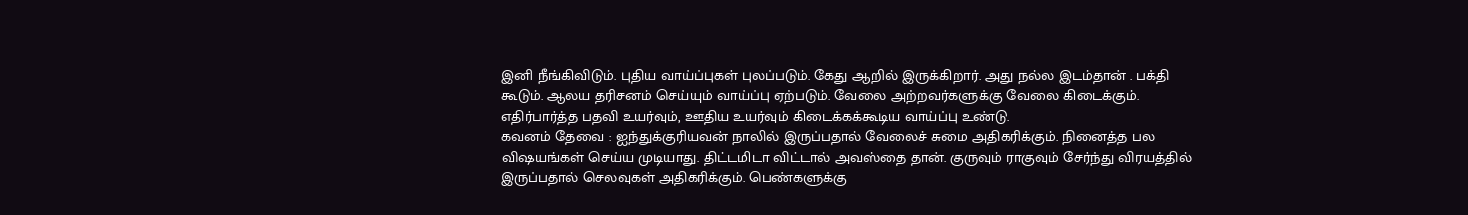இனி நீங்கிவிடும். புதிய வாய்ப்புகள் புலப்படும். கேது ஆறில் இருக்கிறார். அது நல்ல இடம்தான் . பக்தி கூடும். ஆலய தரிசனம் செய்யும் வாய்ப்பு ஏற்படும். வேலை அற்றவர்களுக்கு வேலை கிடைக்கும். எதிர்பார்த்த பதவி உயர்வும், ஊதிய உயர்வும் கிடைக்கக்கூடிய வாய்ப்பு உண்டு.
கவனம் தேவை : ஐந்துக்குரியவன் நாலில் இருப்பதால் வேலைச் சுமை அதிகரிக்கும். நினைத்த பல விஷயங்கள் செய்ய முடியாது. திட்டமிடா விட்டால் அவஸ்தை தான். குருவும் ராகுவும் சேர்ந்து விரயத்தில் இருப்பதால் செலவுகள் அதிகரிக்கும். பெண்களுக்கு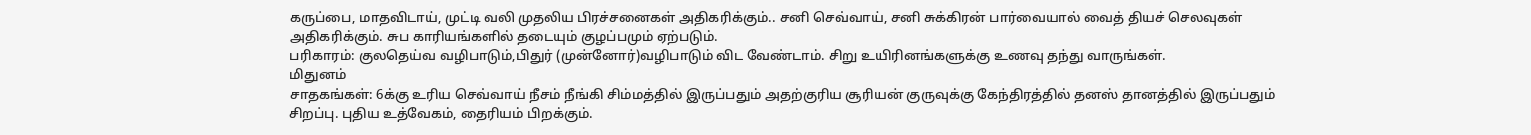கருப்பை, மாதவிடாய், முட்டி வலி முதலிய பிரச்சனைகள் அதிகரிக்கும்.. சனி செவ்வாய், சனி சுக்கிரன் பார்வையால் வைத் தியச் செலவுகள் அதிகரிக்கும். சுப காரியங்களில் தடையும் குழப்பமும் ஏற்படும்.
பரிகாரம்: குலதெய்வ வழிபாடும்,பிதுர் (முன்னோர்)வழிபாடும் விட வேண்டாம். சிறு உயிரினங்களுக்கு உணவு தந்து வாருங்கள்.
மிதுனம்
சாதகங்கள்: 6க்கு உரிய செவ்வாய் நீசம் நீங்கி சிம்மத்தில் இருப்பதும் அதற்குரிய சூரியன் குருவுக்கு கேந்திரத்தில் தனஸ் தானத்தில் இருப்பதும் சிறப்பு. புதிய உத்வேகம், தைரியம் பிறக்கும்.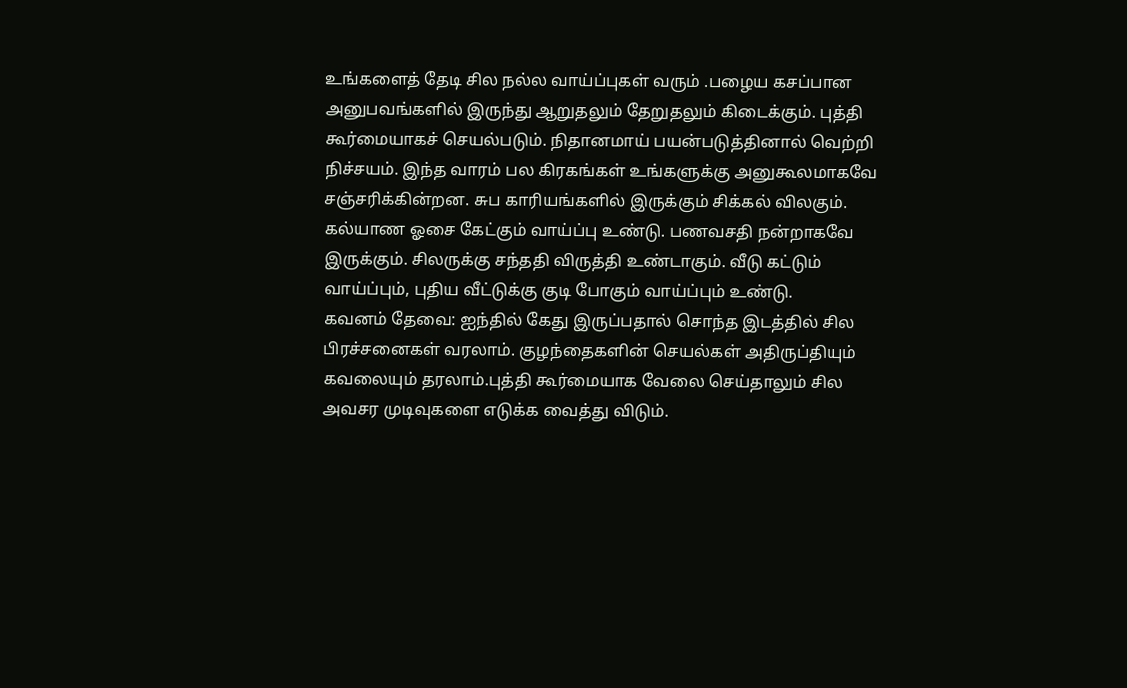உங்களைத் தேடி சில நல்ல வாய்ப்புகள் வரும் .பழைய கசப்பான அனுபவங்களில் இருந்து ஆறுதலும் தேறுதலும் கிடைக்கும். புத்தி கூர்மையாகச் செயல்படும். நிதானமாய் பயன்படுத்தினால் வெற்றி நிச்சயம். இந்த வாரம் பல கிரகங்கள் உங்களுக்கு அனுகூலமாகவே சஞ்சரிக்கின்றன. சுப காரியங்களில் இருக்கும் சிக்கல் விலகும். கல்யாண ஓசை கேட்கும் வாய்ப்பு உண்டு. பணவசதி நன்றாகவே இருக்கும். சிலருக்கு சந்ததி விருத்தி உண்டாகும். வீடு கட்டும் வாய்ப்பும், புதிய வீட்டுக்கு குடி போகும் வாய்ப்பும் உண்டு.
கவனம் தேவை: ஐந்தில் கேது இருப்பதால் சொந்த இடத்தில் சில பிரச்சனைகள் வரலாம். குழந்தைகளின் செயல்கள் அதிருப்தியும் கவலையும் தரலாம்.புத்தி கூர்மையாக வேலை செய்தாலும் சில அவசர முடிவுகளை எடுக்க வைத்து விடும்.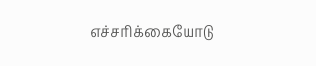எச்சரிக்கையோடு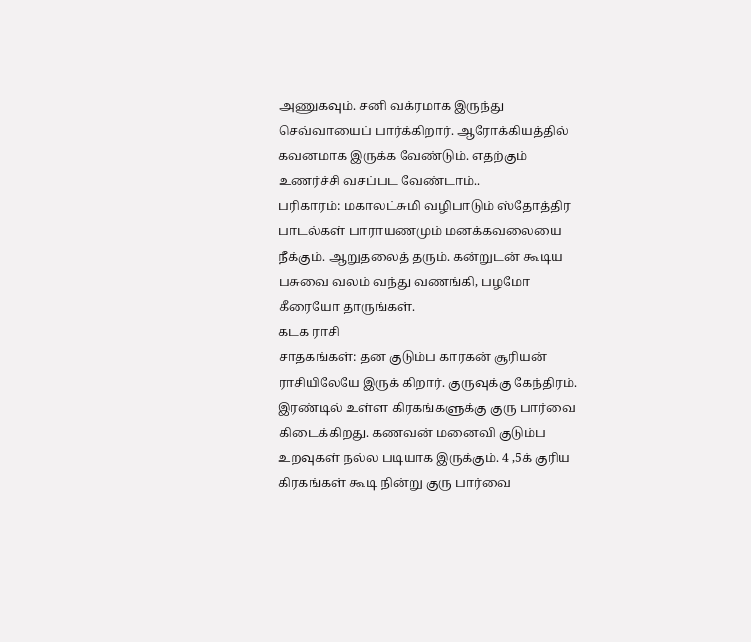அணுகவும். சனி வக்ரமாக இருந்து செவ்வாயைப் பார்க்கிறார். ஆரோக்கியத்தில் கவனமாக இருக்க வேண்டும். எதற்கும் உணர்ச்சி வசப்பட வேண்டாம்..
பரிகாரம்: மகாலட்சுமி வழிபாடும் ஸ்தோத்திர பாடல்கள் பாராயணமும் மனக்கவலையை நீக்கும். ஆறுதலைத் தரும். கன்றுடன் கூடிய பசுவை வலம் வந்து வணங்கி, பழமோ கீரையோ தாருங்கள்.
கடக ராசி
சாதகங்கள்: தன குடும்ப காரகன் சூரியன் ராசியிலேயே இருக் கிறார். குருவுக்கு கேந்திரம். இரண்டில் உள்ள கிரகங்களுக்கு குரு பார்வை கிடைக்கிறது. கணவன் மனைவி குடும்ப உறவுகள் நல்ல படியாக இருக்கும். 4 ,5க் குரிய கிரகங்கள் கூடி நின்று குரு பார்வை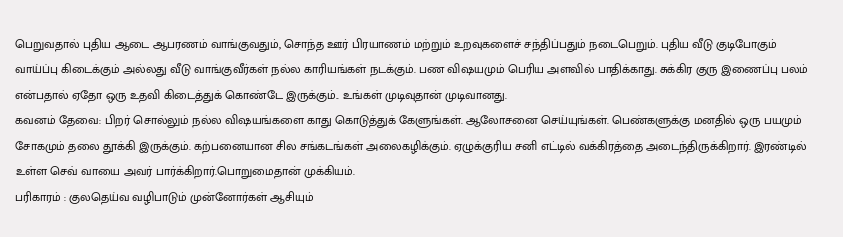பெறுவதால் புதிய ஆடை ஆபரணம் வாங்குவதும், சொந்த ஊர் பிரயாணம் மற்றும் உறவுகளைச் சந்திப்பதும் நடைபெறும். புதிய வீடு குடிபோகும் வாய்ப்பு கிடைக்கும் அல்லது வீடு வாங்குவீர்கள் நல்ல காரியங்கள் நடக்கும். பண விஷயமும் பெரிய அளவில் பாதிக்காது. சுக்கிர குரு இணைப்பு பலம் என்பதால் ஏதோ ஒரு உதவி கிடைத்துக் கொண்டே இருக்கும்.. உங்கள் முடிவுதான் முடிவானது.
கவனம் தேவை: பிறர் சொல்லும் நல்ல விஷயங்களை காது கொடுத்துக் கேளுங்கள். ஆலோசனை செய்யுங்கள். பெண்களுக்கு மனதில் ஒரு பயமும் சோகமும் தலை தூக்கி இருக்கும். கற்பனையான சில சங்கடங்கள் அலைகழிக்கும். ஏழுக்குரிய சனி எட்டில் வக்கிரத்தை அடைந்திருக்கிறார். இரண்டில் உள்ள செவ் வாயை அவர் பார்க்கிறார்.பொறுமைதான் முக்கியம்.
பரிகாரம் : குலதெய்வ வழிபாடும் முன்னோர்கள் ஆசியும்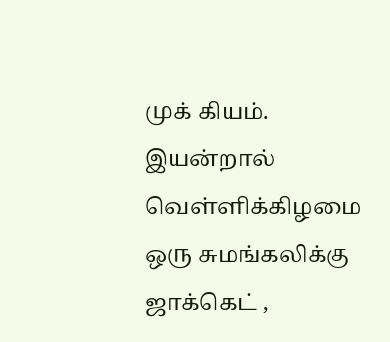முக் கியம். இயன்றால் வெள்ளிக்கிழமை ஒரு சுமங்கலிக்கு ஜாக்கெட் ,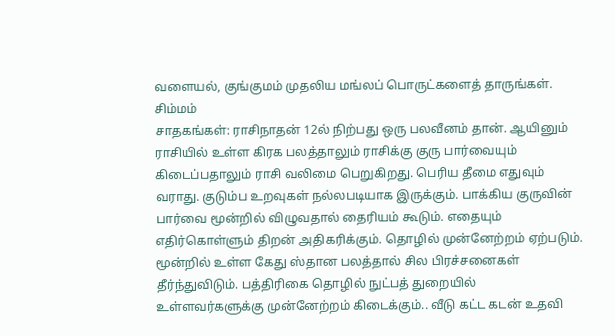வளையல், குங்குமம் முதலிய மங்லப் பொருட்களைத் தாருங்கள்.
சிம்மம்
சாதகங்கள்: ராசிநாதன் 12ல் நிற்பது ஒரு பலவீனம் தான். ஆயினும் ராசியில் உள்ள கிரக பலத்தாலும் ராசிக்கு குரு பார்வையும் கிடைப்பதாலும் ராசி வலிமை பெறுகிறது. பெரிய தீமை எதுவும் வராது. குடும்ப உறவுகள் நல்லபடியாக இருக்கும். பாக்கிய குருவின் பார்வை மூன்றில் விழுவதால் தைரியம் கூடும். எதையும் எதிர்கொள்ளும் திறன் அதிகரிக்கும். தொழில் முன்னேற்றம் ஏற்படும். மூன்றில் உள்ள கேது ஸ்தான பலத்தால் சில பிரச்சனைகள் தீர்ந்துவிடும். பத்திரிகை தொழில் நுட்பத் துறையில் உள்ளவர்களுக்கு முன்னேற்றம் கிடைக்கும்.. வீடு கட்ட கடன் உதவி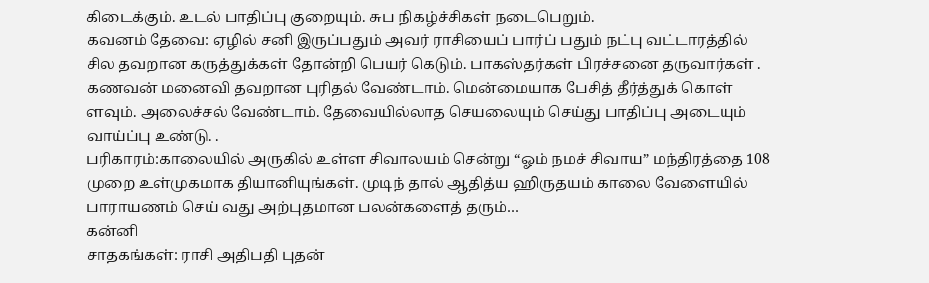கிடைக்கும். உடல் பாதிப்பு குறையும். சுப நிகழ்ச்சிகள் நடைபெறும்.
கவனம் தேவை: ஏழில் சனி இருப்பதும் அவர் ராசியைப் பார்ப் பதும் நட்பு வட்டாரத்தில் சில தவறான கருத்துக்கள் தோன்றி பெயர் கெடும். பாகஸ்தர்கள் பிரச்சனை தருவார்கள் . கணவன் மனைவி தவறான புரிதல் வேண்டாம். மென்மையாக பேசித் தீர்த்துக் கொள் ளவும். அலைச்சல் வேண்டாம். தேவையில்லாத செயலையும் செய்து பாதிப்பு அடையும் வாய்ப்பு உண்டு. .
பரிகாரம்:காலையில் அருகில் உள்ள சிவாலயம் சென்று “ஓம் நமச் சிவாய” மந்திரத்தை 108 முறை உள்முகமாக தியானியுங்கள். முடிந் தால் ஆதித்ய ஹிருதயம் காலை வேளையில் பாராயணம் செய் வது அற்புதமான பலன்களைத் தரும்…
கன்னி
சாதகங்கள்: ராசி அதிபதி புதன்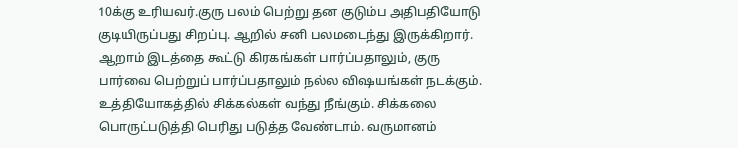10க்கு உரியவர்.குரு பலம் பெற்று தன குடும்ப அதிபதியோடு குடியிருப்பது சிறப்பு. ஆறில் சனி பலமடைந்து இருக்கிறார். ஆறாம் இடத்தை கூட்டு கிரகங்கள் பார்ப்பதாலும், குரு பார்வை பெற்றுப் பார்ப்பதாலும் நல்ல விஷயங்கள் நடக்கும். உத்தியோகத்தில் சிக்கல்கள் வந்து நீங்கும். சிக்கலை பொருட்படுத்தி பெரிது படுத்த வேண்டாம். வருமானம்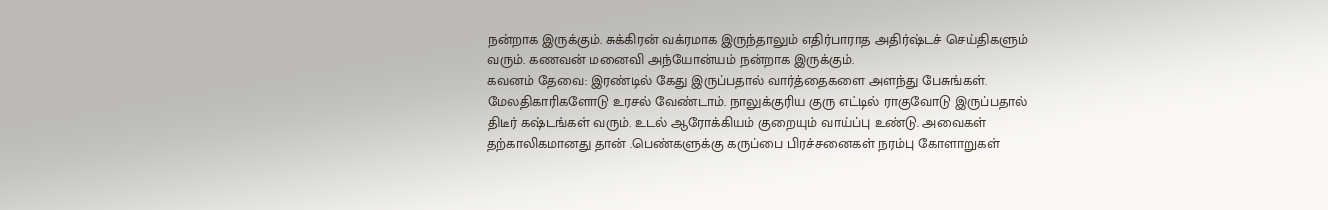நன்றாக இருக்கும். சுக்கிரன் வக்ரமாக இருந்தாலும் எதிர்பாராத அதிர்ஷ்டச் செய்திகளும் வரும். கணவன் மனைவி அந்யோன்யம் நன்றாக இருக்கும்.
கவனம் தேவை: இரண்டில் கேது இருப்பதால் வார்த்தைகளை அளந்து பேசுங்கள். மேலதிகாரிகளோடு உரசல் வேண்டாம். நாலுக்குரிய குரு எட்டில் ராகுவோடு இருப்பதால் திடீர் கஷ்டங்கள் வரும். உடல் ஆரோக்கியம் குறையும் வாய்ப்பு உண்டு. அவைகள் தற்காலிகமானது தான் .பெண்களுக்கு கருப்பை பிரச்சனைகள் நரம்பு கோளாறுகள்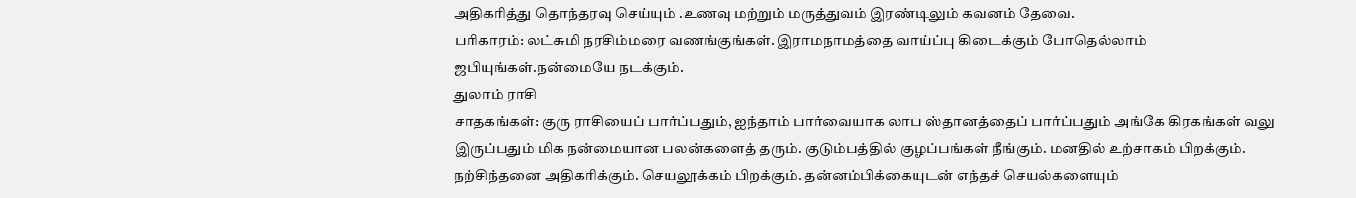அதிகரித்து தொந்தரவு செய்யும் .உணவு மற்றும் மருத்துவம் இரண்டிலும் கவனம் தேவை.
பரிகாரம்: லட்சுமி நரசிம்மரை வணங்குங்கள். இராமநாமத்தை வாய்ப்பு கிடைக்கும் போதெல்லாம் ஜபியுங்கள்.நன்மையே நடக்கும்.
துலாம் ராசி
சாதகங்கள்: குரு ராசியைப் பார்ப்பதும், ஐந்தாம் பார்வையாக லாப ஸ்தானத்தைப் பார்ப்பதும் அங்கே கிரகங்கள் வலு இருப்பதும் மிக நன்மையான பலன்களைத் தரும். குடும்பத்தில் குழப்பங்கள் நீங்கும். மனதில் உற்சாகம் பிறக்கும். நற்சிந்தனை அதிகரிக்கும். செயலூக்கம் பிறக்கும். தன்னம்பிக்கையுடன் எந்தச் செயல்களையும்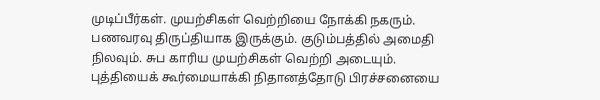முடிப்பீர்கள். முயற்சிகள் வெற்றியை நோக்கி நகரும். பணவரவு திருப்தியாக இருக்கும். குடும்பத்தில் அமைதி நிலவும். சுப காரிய முயற்சிகள் வெற்றி அடையும். புத்தியைக் கூர்மையாக்கி நிதானத்தோடு பிரச்சனையை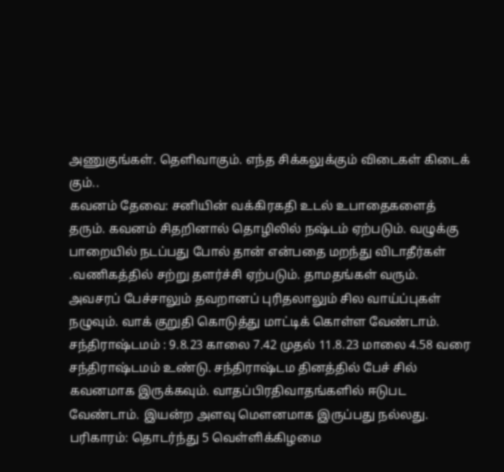அணுகுங்கள். தெளிவாகும். எந்த சிக்கலுக்கும் விடைகள் கிடைக் கும்..
கவனம் தேவை: சனியின் வக்கிரகதி உடல் உபாதைகளைத் தரும். கவனம் சிதறினால் தொழிலில் நஷ்டம் ஏற்படும். வழுக்கு பாறையில் நடப்பது போல் தான் என்பதை மறந்து விடாதீர்கள் .வணிகத்தில் சற்று தளர்ச்சி ஏற்படும். தாமதங்கள் வரும். அவசரப் பேச்சாலும் தவறானப் புரிதலாலும் சில வாய்ப்புகள் நழுவும். வாக் குறுதி கொடுத்து மாட்டிக் கொள்ள வேண்டாம்.
சந்திராஷ்டமம் : 9.8.23 காலை 7.42 முதல் 11.8.23 மாலை 4.58 வரை சந்திராஷ்டமம் உண்டு. சந்திராஷ்டம தினத்தில் பேச் சில் கவனமாக இருக்கவும். வாதப்பிரதிவாதங்களில் ஈடுபட வேண்டாம். இயன்ற அளவு மௌனமாக இருப்பது நல்லது.
பரிகாரம்: தொடர்ந்து 5 வெள்ளிக்கிழமை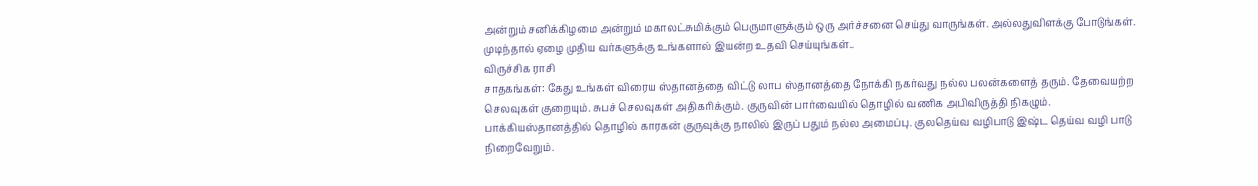அன்றும் சனிக்கிழமை அன்றும் மகாலட்சுமிக்கும் பெருமாளுக்கும் ஒரு அர்ச்சனை செய்து வாருங்கள். அல்லதுவிளக்கு போடுங்கள். முடிந்தால் ஏழை முதிய வர்களுக்கு உங்களால் இயன்ற உதவி செய்யுங்கள்..
விருச்சிக ராசி
சாதகங்கள்: கேது உங்கள் விரைய ஸ்தானத்தை விட்டு லாப ஸ்தானத்தை நோக்கி நகர்வது நல்ல பலன்களைத் தரும். தேவையற்ற செலவுகள் குறையும். சுபச் செலவுகள் அதிகரிக்கும். குருவின் பார்வையில் தொழில் வணிக அபிவிருத்தி நிகழும். பாக்கியஸ்தானத்தில் தொழில் காரகன் குருவுக்கு நாலில் இருப் பதும் நல்ல அமைப்பு. குலதெய்வ வழிபாடு இஷ்ட தெய்வ வழி பாடு நிறைவேறும்.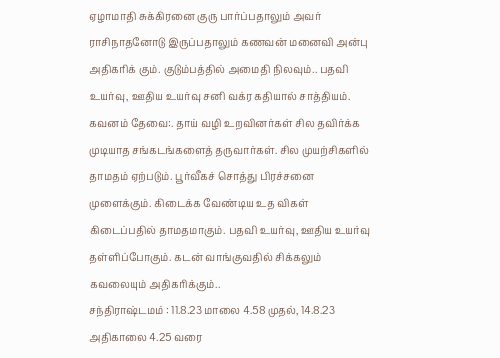ஏழாமாதி சுக்கிரனை குரு பார்ப்பதாலும் அவர் ராசிநாதனோடு இருப்பதாலும் கணவன் மனைவி அன்பு அதிகரிக் கும். குடும்பத்தில் அமைதி நிலவும்.. பதவி உயர்வு, ஊதிய உயர்வு சனி வக்ர கதியால் சாத்தியம்.
கவனம் தேவை:. தாய் வழி உறவினர்கள் சில தவிர்க்க முடியாத சங்கடங்களைத் தருவார்கள். சில முயற்சிகளில் தாமதம் ஏற்படும். பூர்வீகச் சொத்து பிரச்சனை முளைக்கும். கிடைக்க வேண்டிய உத விகள் கிடைப்பதில் தாமதமாகும். பதவி உயர்வு, ஊதிய உயர்வு தள்ளிப்போகும். கடன் வாங்குவதில் சிக்கலும் கவலையும் அதிகரிக்கும்..
சந்திராஷ்டமம் : 11.8.23 மாலை 4.58 முதல், 14.8.23 அதிகாலை 4.25 வரை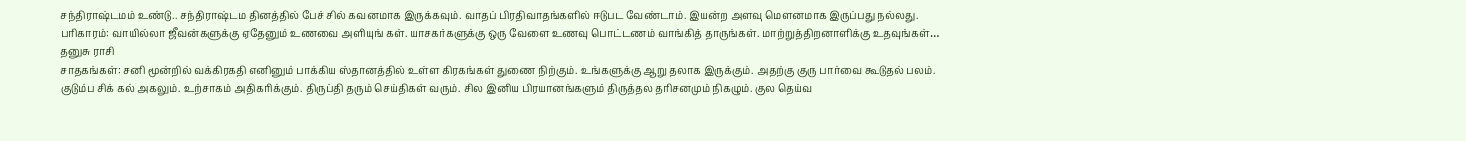சந்திராஷ்டமம் உண்டு.. சந்திராஷ்டம தினத்தில் பேச் சில் கவனமாக இருக்கவும். வாதப் பிரதிவாதங்களில் ஈடுபட வேண்டாம். இயன்ற அளவு மௌனமாக இருப்பது நல்லது.
பரிகாரம்: வாயில்லா ஜீவன்களுக்கு ஏதேனும் உணவை அளியுங் கள். யாசகர்களுக்கு ஒரு வேளை உணவு பொட்டணம் வாங்கித் தாருங்கள். மாற்றுத்திறனாளிக்கு உதவுங்கள்…
தனுசு ராசி
சாதகங்கள்: சனி மூன்றில் வக்கிரகதி எனினும் பாக்கிய ஸ்தானத்தில் உள்ள கிரகங்கள் துணை நிற்கும். உங்களுக்கு ஆறு தலாக இருக்கும். அதற்கு குரு பார்வை கூடுதல் பலம். குடும்ப சிக் கல் அகலும். உற்சாகம் அதிகரிக்கும். திருப்தி தரும் செய்திகள் வரும். சில இனிய பிரயானங்களும் திருத்தல தரிசனமும் நிகழும். குல தெய்வ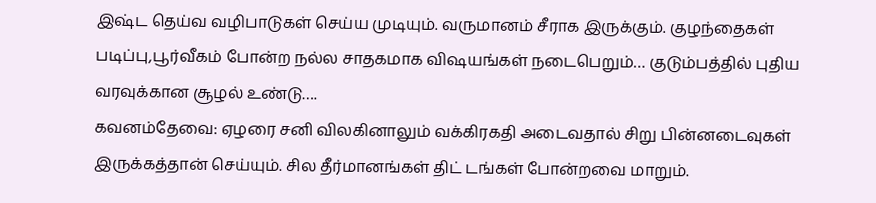இஷ்ட தெய்வ வழிபாடுகள் செய்ய முடியும். வருமானம் சீராக இருக்கும். குழந்தைகள் படிப்பு,பூர்வீகம் போன்ற நல்ல சாதகமாக விஷயங்கள் நடைபெறும்… குடும்பத்தில் புதிய வரவுக்கான சூழல் உண்டு….
கவனம்தேவை: ஏழரை சனி விலகினாலும் வக்கிரகதி அடைவதால் சிறு பின்னடைவுகள் இருக்கத்தான் செய்யும். சில தீர்மானங்கள் திட் டங்கள் போன்றவை மாறும்.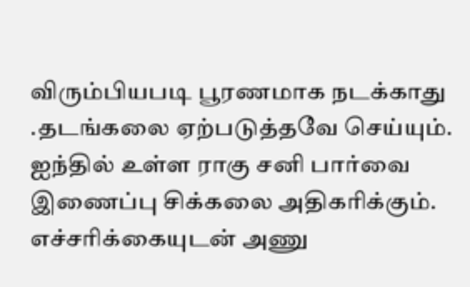விரும்பியபடி பூரணமாக நடக்காது .தடங்கலை ஏற்படுத்தவே செய்யும். ஐந்தில் உள்ள ராகு சனி பார்வை இணைப்பு சிக்கலை அதிகரிக்கும். எச்சரிக்கையுடன் அணு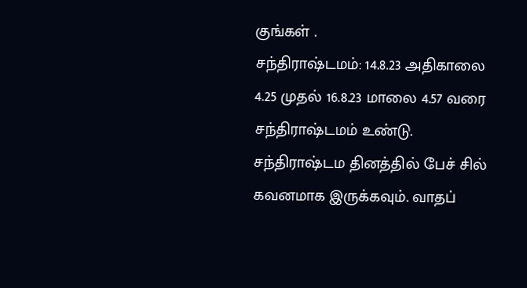குங்கள் .
சந்திராஷ்டமம்: 14.8.23 அதிகாலை 4.25 முதல் 16.8.23 மாலை 4.57 வரை சந்திராஷ்டமம் உண்டு. சந்திராஷ்டம தினத்தில் பேச் சில் கவனமாக இருக்கவும். வாதப்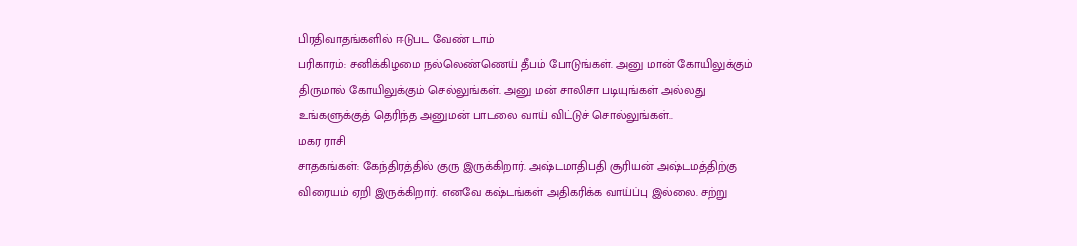பிரதிவாதங்களில் ஈடுபட வேண் டாம்
பரிகாரம்: சனிக்கிழமை நல்லெண்ணெய் தீபம் போடுங்கள். அனு மான் கோயிலுக்கும் திருமால் கோயிலுக்கும் செல்லுங்கள். அனு மன் சாலிசா படியுங்கள் அல்லது உங்களுக்குத் தெரிந்த அனுமன் பாடலை வாய் விட்டுச் சொல்லுங்கள்..
மகர ராசி
சாதகங்கள்: கேந்திரத்தில் குரு இருக்கிறார். அஷ்டமாதிபதி சூரியன் அஷ்டமத்திற்கு விரையம் ஏறி இருக்கிறார். எனவே கஷ்டங்கள் அதிகரிக்க வாய்ப்பு இல்லை. சற்று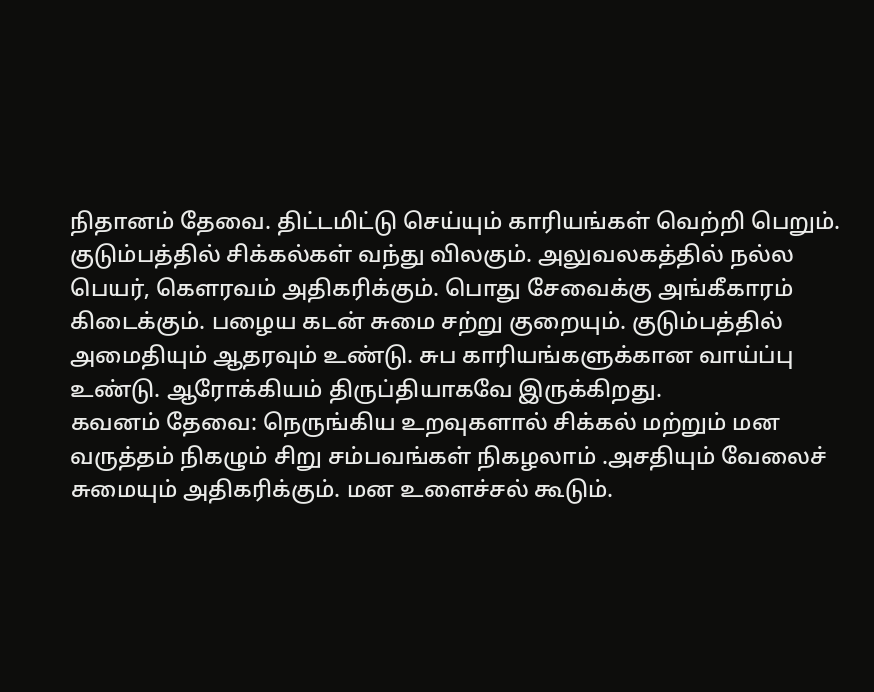நிதானம் தேவை. திட்டமிட்டு செய்யும் காரியங்கள் வெற்றி பெறும். குடும்பத்தில் சிக்கல்கள் வந்து விலகும். அலுவலகத்தில் நல்ல பெயர், கௌரவம் அதிகரிக்கும். பொது சேவைக்கு அங்கீகாரம் கிடைக்கும். பழைய கடன் சுமை சற்று குறையும். குடும்பத்தில் அமைதியும் ஆதரவும் உண்டு. சுப காரியங்களுக்கான வாய்ப்பு உண்டு. ஆரோக்கியம் திருப்தியாகவே இருக்கிறது.
கவனம் தேவை: நெருங்கிய உறவுகளால் சிக்கல் மற்றும் மன வருத்தம் நிகழும் சிறு சம்பவங்கள் நிகழலாம் .அசதியும் வேலைச் சுமையும் அதிகரிக்கும். மன உளைச்சல் கூடும்.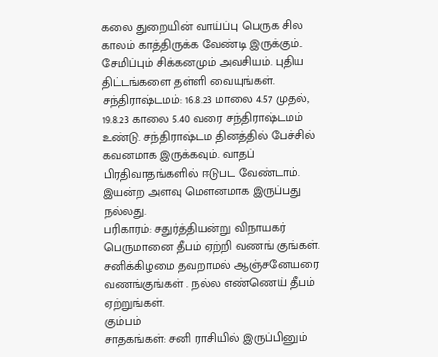கலை துறையின் வாய்ப்பு பெருக சில காலம் காத்திருக்க வேண்டி இருக்கும்.. சேமிப்பும் சிக்கனமும் அவசியம். புதிய திட்டங்களை தள்ளி வையுங்கள்.
சந்திராஷ்டமம்: 16.8.23 மாலை 4.57 முதல், 19.8.23 காலை 5.40 வரை சந்திராஷ்டமம் உண்டு. சந்திராஷ்டம தினத்தில் பேச்சில் கவனமாக இருக்கவும். வாதப் பிரதிவாதங்களில் ஈடுபட வேண்டாம். இயன்ற அளவு மௌனமாக இருப்பது நல்லது.
பரிகாரம்: சதுர்த்தியன்று விநாயகர் பெருமானை தீபம் ஏற்றி வணங் குங்கள். சனிக்கிழமை தவறாமல் ஆஞ்சனேயரை வணங்குங்கள் . நல்ல எண்ணெய் தீபம் ஏற்றுங்கள்.
கும்பம்
சாதகங்கள்: சனி ராசியில் இருப்பினும்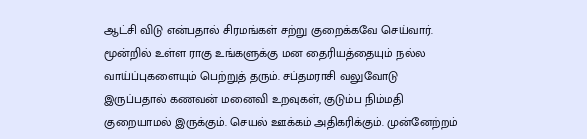ஆட்சி விடு என்பதால் சிரமங்கள் சற்று குறைக்கவே செய்வார். மூன்றில் உள்ள ராகு உங்களுக்கு மன தைரியத்தையும் நல்ல வாய்ப்புகளையும் பெற்றுத் தரும். சப்தமராசி வலுவோடு இருப்பதால் கணவன் மனைவி உறவுகள், குடும்ப நிம்மதி குறையாமல் இருக்கும். செயல் ஊக்கம் அதிகரிக்கும். முன்னேற்றம்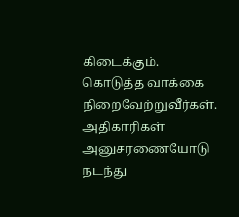கிடைக்கும். கொடுத்த வாக்கை நிறைவேற்றுவீர்கள். அதிகாரிகள் அனுசரணையோடு நடந்து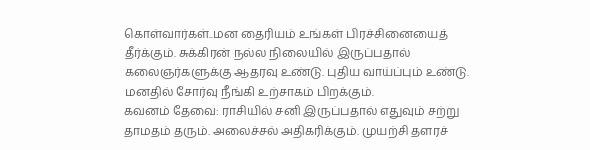கொள்வார்கள்..மன தைரியம் உங்கள் பிரச்சினையைத் தீர்க்கும். சுக்கிரன் நல்ல நிலையில் இருப்பதால் கலைஞர்களுக்கு ஆதரவு உண்டு. புதிய வாய்ப்பும் உண்டு. மனதில் சோர்வு நீங்கி உற்சாகம் பிறக்கும்.
கவனம் தேவை: ராசியில் சனி இருப்பதால் எதுவும் சற்று தாமதம் தரும். அலைச்சல் அதிகரிக்கும். முயற்சி தளரச்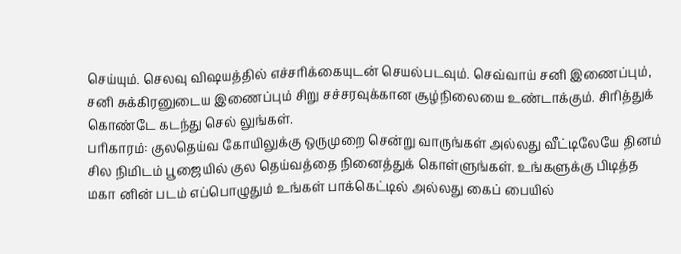செய்யும். செலவு விஷயத்தில் எச்சரிக்கையுடன் செயல்படவும். செவ்வாய் சனி இணைப்பும், சனி சுக்கிரனுடைய இணைப்பும் சிறு சச்சரவுக்கான சூழ்நிலையை உண்டாக்கும். சிரித்துக் கொண்டே கடந்து செல் லுங்கள்.
பரிகாரம்: குலதெய்வ கோயிலுக்கு ஒருமுறை சென்று வாருங்கள் அல்லது வீட்டிலேயே தினம் சில நிமிடம் பூஜையில் குல தெய்வத்தை நினைத்துக் கொள்ளுங்கள். உங்களுக்கு பிடித்த மகா னின் படம் எப்பொழுதும் உங்கள் பாக்கெட்டில் அல்லது கைப் பையில்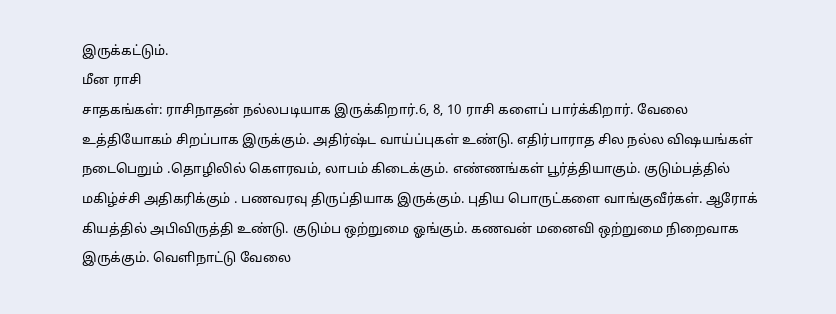இருக்கட்டும்.
மீன ராசி
சாதகங்கள்: ராசிநாதன் நல்லபடியாக இருக்கிறார்.6, 8, 10 ராசி களைப் பார்க்கிறார். வேலை உத்தியோகம் சிறப்பாக இருக்கும். அதிர்ஷ்ட வாய்ப்புகள் உண்டு. எதிர்பாராத சில நல்ல விஷயங்கள் நடைபெறும் .தொழிலில் கௌரவம், லாபம் கிடைக்கும். எண்ணங்கள் பூர்த்தியாகும். குடும்பத்தில் மகிழ்ச்சி அதிகரிக்கும் . பணவரவு திருப்தியாக இருக்கும். புதிய பொருட்களை வாங்குவீர்கள். ஆரோக் கியத்தில் அபிவிருத்தி உண்டு. குடும்ப ஒற்றுமை ஓங்கும். கணவன் மனைவி ஒற்றுமை நிறைவாக இருக்கும். வெளிநாட்டு வேலை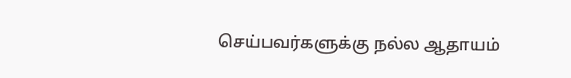செய்பவர்களுக்கு நல்ல ஆதாயம்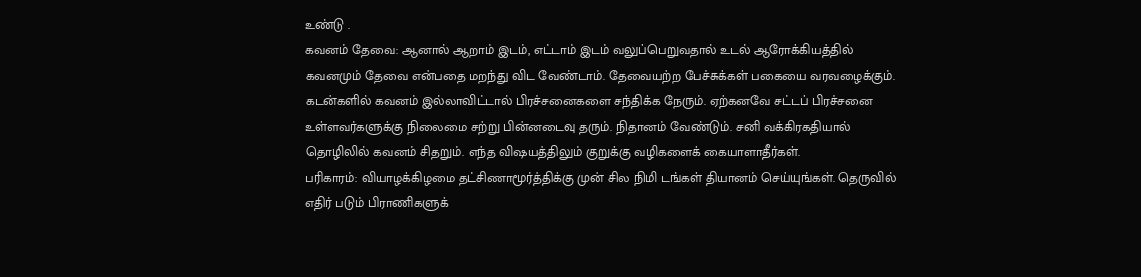உண்டு .
கவனம் தேவை: ஆனால் ஆறாம் இடம், எட்டாம் இடம் வலுப்பெறுவதால் உடல் ஆரோக்கியத்தில் கவனமும் தேவை என்பதை மறந்து விட வேண்டாம். தேவையற்ற பேச்சுக்கள் பகையை வரவழைக்கும். கடன்களில் கவனம் இல்லாவிட்டால் பிரச்சனைகளை சந்திக்க நேரும். ஏற்கனவே சட்டப் பிரச்சனை உள்ளவர்களுக்கு நிலைமை சற்று பின்னடைவு தரும். நிதானம் வேண்டும். சனி வக்கிரகதியால் தொழிலில் கவனம் சிதறும். எந்த விஷயத்திலும் குறுக்கு வழிகளைக் கையாளாதீர்கள்.
பரிகாரம்: வியாழக்கிழமை தட்சிணாமூர்த்திக்கு முன் சில நிமி டங்கள் தியானம் செய்யுங்கள். தெருவில் எதிர் படும் பிராணிகளுக்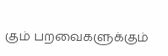கும் பறவைகளுக்கும்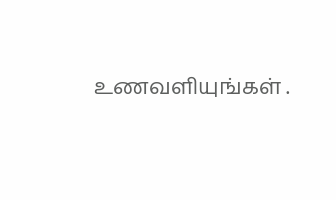உணவளியுங்கள் .